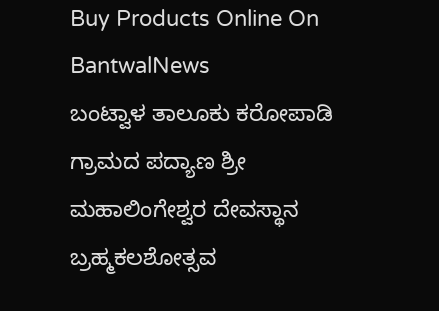Buy Products Online On BantwalNews
ಬಂಟ್ವಾಳ ತಾಲೂಕು ಕರೋಪಾಡಿ ಗ್ರಾಮದ ಪದ್ಯಾಣ ಶ್ರೀ ಮಹಾಲಿಂಗೇಶ್ವರ ದೇವಸ್ಥಾನ ಬ್ರಹ್ಮಕಲಶೋತ್ಸವ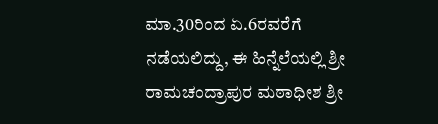ಮಾ.30ರಿಂದ ಏ.6ರವರೆಗೆ ನಡೆಯಲಿದ್ದು, ಈ ಹಿನ್ನೆಲೆಯಲ್ಲಿ ಶ್ರೀ ರಾಮಚಂದ್ರಾಪುರ ಮಠಾಧೀಶ ಶ್ರೀ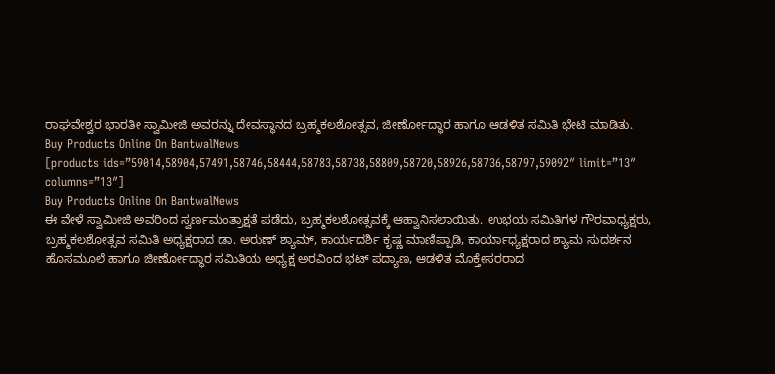ರಾಘವೇಶ್ವರ ಭಾರತೀ ಸ್ವಾಮೀಜಿ ಅವರನ್ನು ದೇವಸ್ಥಾನದ ಬ್ರಹ್ಮಕಲಶೋತ್ಸವ, ಜೀರ್ಣೋದ್ಧಾರ ಹಾಗೂ ಆಡಳಿತ ಸಮಿತಿ ಭೇಟಿ ಮಾಡಿತು.
Buy Products Online On BantwalNews
[products ids=”59014,58904,57491,58746,58444,58783,58738,58809,58720,58926,58736,58797,59092″ limit=”13″ columns=”13″]
Buy Products Online On BantwalNews
ಈ ವೇಳೆ ಸ್ವಾಮೀಜಿ ಅವರಿಂದ ಸ್ವರ್ಣಮಂತ್ರಾಕ್ಷತೆ ಪಡೆದು, ಬ್ರಹ್ಮಕಲಶೋತ್ಸವಕ್ಕೆ ಆಹ್ವಾನಿಸಲಾಯಿತು. ಉಭಯ ಸಮಿತಿಗಳ ಗೌರವಾಧ್ಯಕ್ಷರು, ಬ್ರಹ್ಮಕಲಶೋತ್ಸವ ಸಮಿತಿ ಅಧ್ಯಕ್ಷರಾದ ಡಾ. ಅರುಣ್ ಶ್ಯಾಮ್, ಕಾರ್ಯದರ್ಶಿ ಕೃಷ್ಣ ಮಾಣಿಪ್ಪಾಡಿ, ಕಾರ್ಯಾಧ್ಯಕ್ಷರಾದ ಶ್ಯಾಮ ಸುದರ್ಶನ ಹೊಸಮೂಲೆ ಹಾಗೂ ಜೀರ್ಣೋದ್ಧಾರ ಸಮಿತಿಯ ಅಧ್ಯಕ್ಷ ಅರವಿಂದ ಭಟ್ ಪದ್ಯಾಣ, ಆಡಳಿತ ಮೊಕ್ತೇಸರರಾದ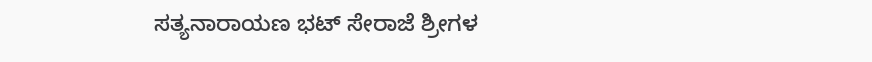ಸತ್ಯನಾರಾಯಣ ಭಟ್ ಸೇರಾಜೆ ಶ್ರೀಗಳ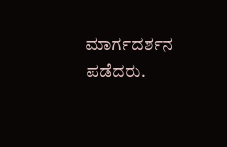ಮಾರ್ಗದರ್ಶನ ಪಡೆದರು.